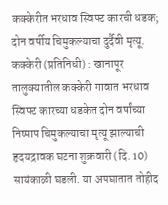कक्केरीत भरधाव स्विफ्ट कारची धडक; दोन वर्षीय चिमुकल्याचा दुर्दैवी मृत्यू.
कक्केरी (प्रतिनिधी) : खानापूर तालुक्यातील कक्केरी गावात भरधाव स्विफ्ट कारच्या धडकेत दोन वर्षांच्या निष्पाप चिमुकल्याचा मृत्यू झाल्याची हृदयद्रावक घटना शुक्रवारी (दि. 10) सायंकाळी घडली. या अपघातात तोहीद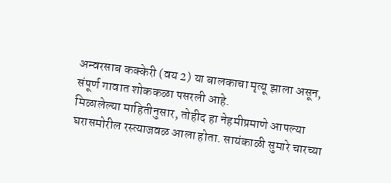अन्वरसाब कक्केरी (वय 2) या बालकाचा मृत्यू झाला असून, संपूर्ण गावात शोककळा पसरली आहे.
मिळालेल्या माहितीनुसार, तोहीद हा नेहमीप्रमाणे आपल्या घरासमोरील रस्त्याजवळ आला होता. सायंकाळी सुमारे चारच्या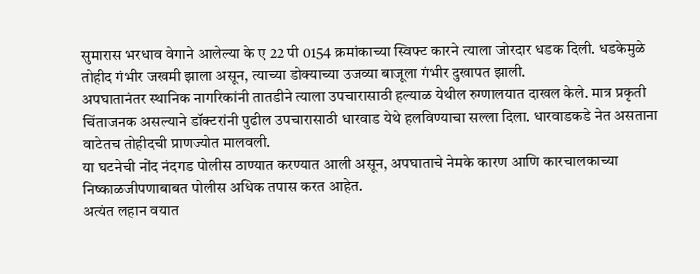सुमारास भरधाव वेगाने आलेल्या के ए 22 पी 0154 क्रमांकाच्या स्विफ्ट कारने त्याला जोरदार धडक दिली. धडकेमुळे तोहीद गंभीर जखमी झाला असून, त्याच्या डोक्याच्या उजव्या बाजूला गंभीर दुखापत झाली.
अपघातानंतर स्थानिक नागरिकांनी तातडीने त्याला उपचारासाठी हल्याळ येथील रुग्णालयात दाखल केले. मात्र प्रकृती चिंताजनक असल्याने डॉक्टरांनी पुढील उपचारासाठी धारवाड येथे हलविण्याचा सल्ला दिला. धारवाडकडे नेत असताना वाटेतच तोहीदची प्राणज्योत मालवली.
या घटनेची नोंद नंदगड पोलीस ठाण्यात करण्यात आली असून, अपघाताचे नेमके कारण आणि कारचालकाच्या निष्काळजीपणाबाबत पोलीस अधिक तपास करत आहेत.
अत्यंत लहान वयात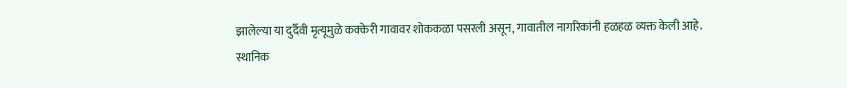झालेल्या या दुर्दैवी मृत्यूमुळे कक्केरी गावावर शोककळा पसरली असून, गावातील नागरिकांनी हळहळ व्यक्त केली आहे.
स्थानिक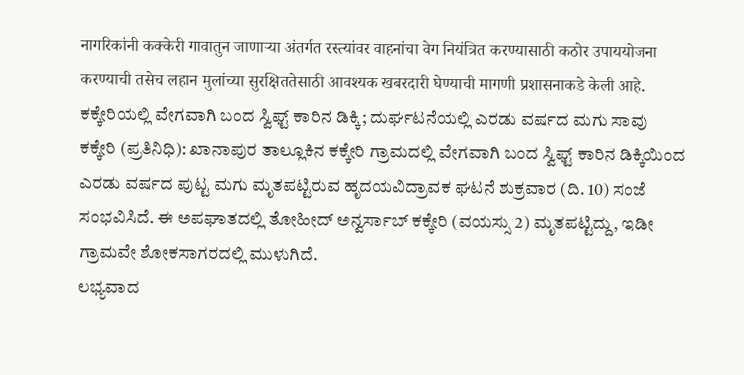नागरिकांनी कक्केरी गावातुन जाणाऱ्या अंतर्गत रस्त्यांवर वाहनांचा वेग नियंत्रित करण्यासाठी कठोर उपाययोजना करण्याची तसेच लहान मुलांच्या सुरक्षिततेसाठी आवश्यक खबरदारी घेण्याची मागणी प्रशासनाकडे केली आहे.
ಕಕ್ಕೇರಿಯಲ್ಲಿ ವೇಗವಾಗಿ ಬಂದ ಸ್ವಿಫ್ಟ್ ಕಾರಿನ ಡಿಕ್ಕಿ; ದುರ್ಘಟನೆಯಲ್ಲಿ ಎರಡು ವರ್ಷದ ಮಗು ಸಾವು
ಕಕ್ಕೇರಿ (ಪ್ರತಿನಿಧಿ): ಖಾನಾಪುರ ತಾಲ್ಲೂಕಿನ ಕಕ್ಕೇರಿ ಗ್ರಾಮದಲ್ಲಿ ವೇಗವಾಗಿ ಬಂದ ಸ್ವಿಫ್ಟ್ ಕಾರಿನ ಡಿಕ್ಕಿಯಿಂದ ಎರಡು ವರ್ಷದ ಪುಟ್ಟ ಮಗು ಮೃತಪಟ್ಟಿರುವ ಹೃದಯವಿದ್ರಾವಕ ಘಟನೆ ಶುಕ್ರವಾರ (ದಿ. 10) ಸಂಜೆ ಸಂಭವಿಸಿದೆ. ಈ ಅಪಘಾತದಲ್ಲಿ ತೋಹೀದ್ ಅನ್ವರ್ಸಾಬ್ ಕಕ್ಕೇರಿ (ವಯಸ್ಸು 2) ಮೃತಪಟ್ಟಿದ್ದು, ಇಡೀ ಗ್ರಾಮವೇ ಶೋಕಸಾಗರದಲ್ಲಿ ಮುಳುಗಿದೆ.
ಲಭ್ಯವಾದ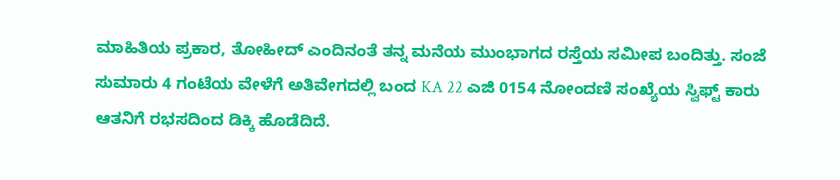ಮಾಹಿತಿಯ ಪ್ರಕಾರ, ತೋಹೀದ್ ಎಂದಿನಂತೆ ತನ್ನ ಮನೆಯ ಮುಂಭಾಗದ ರಸ್ತೆಯ ಸಮೀಪ ಬಂದಿತ್ತು. ಸಂಜೆ ಸುಮಾರು 4 ಗಂಟೆಯ ವೇಳೆಗೆ ಅತಿವೇಗದಲ್ಲಿ ಬಂದ KA 22 ಎಜಿ 0154 ನೋಂದಣಿ ಸಂಖ್ಯೆಯ ಸ್ವಿಫ್ಟ್ ಕಾರು ಆತನಿಗೆ ರಭಸದಿಂದ ಡಿಕ್ಕಿ ಹೊಡೆದಿದೆ.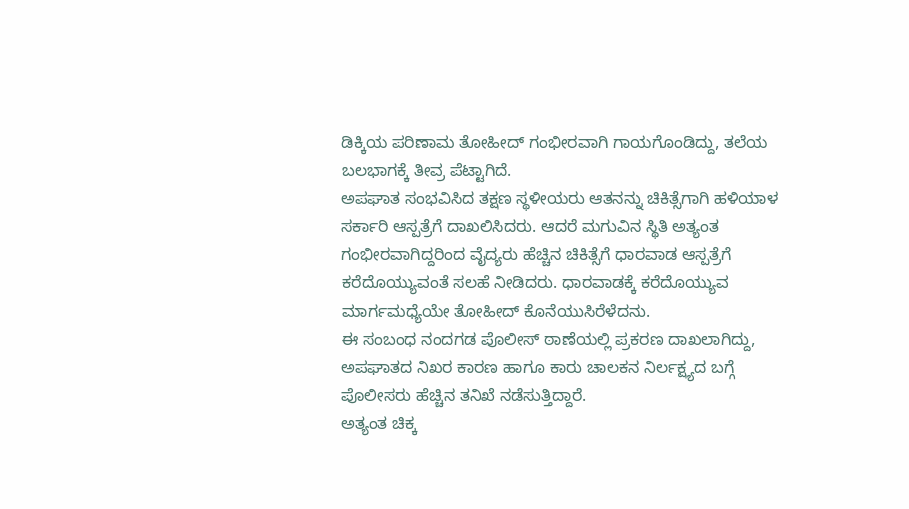ಡಿಕ್ಕಿಯ ಪರಿಣಾಮ ತೋಹೀದ್ ಗಂಭೀರವಾಗಿ ಗಾಯಗೊಂಡಿದ್ದು, ತಲೆಯ ಬಲಭಾಗಕ್ಕೆ ತೀವ್ರ ಪೆಟ್ಟಾಗಿದೆ.
ಅಪಘಾತ ಸಂಭವಿಸಿದ ತಕ್ಷಣ ಸ್ಥಳೀಯರು ಆತನನ್ನು ಚಿಕಿತ್ಸೆಗಾಗಿ ಹಳಿಯಾಳ ಸರ್ಕಾರಿ ಆಸ್ಪತ್ರೆಗೆ ದಾಖಲಿಸಿದರು. ಆದರೆ ಮಗುವಿನ ಸ್ಥಿತಿ ಅತ್ಯಂತ ಗಂಭೀರವಾಗಿದ್ದರಿಂದ ವೈದ್ಯರು ಹೆಚ್ಚಿನ ಚಿಕಿತ್ಸೆಗೆ ಧಾರವಾಡ ಆಸ್ಪತ್ರೆಗೆ ಕರೆದೊಯ್ಯುವಂತೆ ಸಲಹೆ ನೀಡಿದರು. ಧಾರವಾಡಕ್ಕೆ ಕರೆದೊಯ್ಯುವ ಮಾರ್ಗಮಧ್ಯೆಯೇ ತೋಹೀದ್ ಕೊನೆಯುಸಿರೆಳೆದನು.
ಈ ಸಂಬಂಧ ನಂದಗಡ ಪೊಲೀಸ್ ಠಾಣೆಯಲ್ಲಿ ಪ್ರಕರಣ ದಾಖಲಾಗಿದ್ದು, ಅಪಘಾತದ ನಿಖರ ಕಾರಣ ಹಾಗೂ ಕಾರು ಚಾಲಕನ ನಿರ್ಲಕ್ಷ್ಯದ ಬಗ್ಗೆ ಪೊಲೀಸರು ಹೆಚ್ಚಿನ ತನಿಖೆ ನಡೆಸುತ್ತಿದ್ದಾರೆ.
ಅತ್ಯಂತ ಚಿಕ್ಕ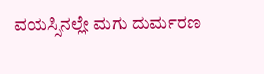ವಯಸ್ಸಿನಲ್ಲೇ ಮಗು ದುರ್ಮರಣ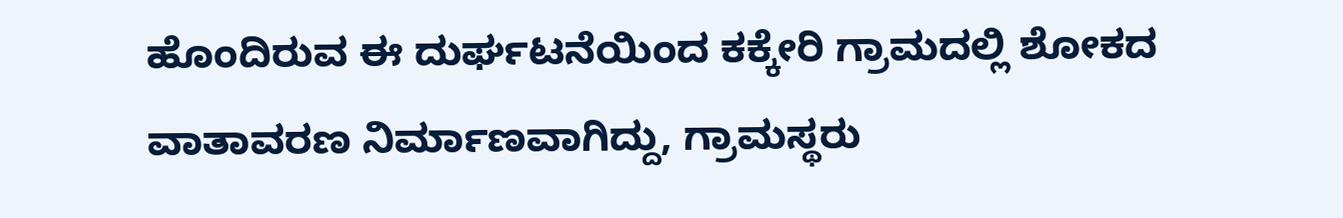ಹೊಂದಿರುವ ಈ ದುರ್ಘಟನೆಯಿಂದ ಕಕ್ಕೇರಿ ಗ್ರಾಮದಲ್ಲಿ ಶೋಕದ ವಾತಾವರಣ ನಿರ್ಮಾಣವಾಗಿದ್ದು, ಗ್ರಾಮಸ್ಥರು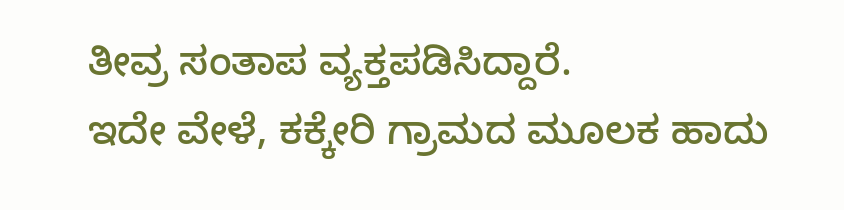ತೀವ್ರ ಸಂತಾಪ ವ್ಯಕ್ತಪಡಿಸಿದ್ದಾರೆ.
ಇದೇ ವೇಳೆ, ಕಕ್ಕೇರಿ ಗ್ರಾಮದ ಮೂಲಕ ಹಾದು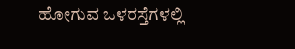ಹೋಗುವ ಒಳರಸ್ತೆಗಳಲ್ಲಿ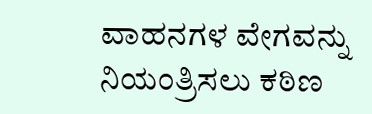ವಾಹನಗಳ ವೇಗವನ್ನು ನಿಯಂತ್ರಿಸಲು ಕಠಿಣ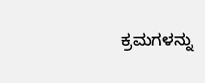ಕ್ರಮಗಳನ್ನು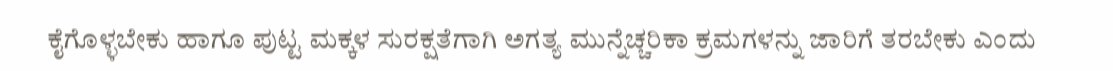ಕೈಗೊಳ್ಳಬೇಕು ಹಾಗೂ ಪುಟ್ಟ ಮಕ್ಕಳ ಸುರಕ್ಷತೆಗಾಗಿ ಅಗತ್ಯ ಮುನ್ನೆಚ್ಚರಿಕಾ ಕ್ರಮಗಳನ್ನು ಜಾರಿಗೆ ತರಬೇಕು ಎಂದು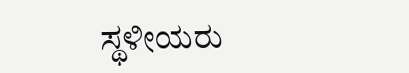ಸ್ಥಳೀಯರು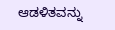ಆಡಳಿತವನ್ನು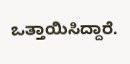ಒತ್ತಾಯಿಸಿದ್ದಾರೆ.